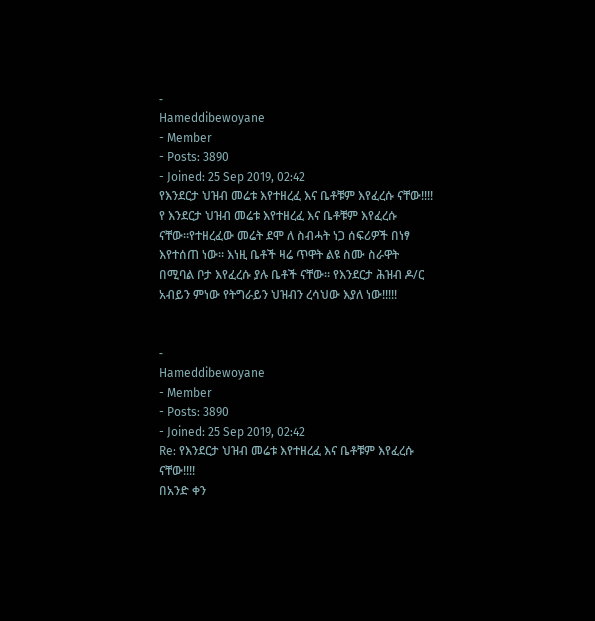-
Hameddibewoyane
- Member
- Posts: 3890
- Joined: 25 Sep 2019, 02:42
የእንደርታ ህዝብ መሬቱ እየተዘረፈ እና ቤቶቹም እየፈረሱ ናቸው!!!!
የ እንደርታ ህዝብ መሬቱ እየተዘረፈ እና ቤቶቹም እየፈረሱ ናቸው።የተዘረፈው መሬት ደሞ ለ ስብሓት ነጋ ሰፍሪዎች በነፃ እየተሰጠ ነው። እነዚ ቤቶች ዛሬ ጥዋት ልዩ ስሙ ስራዋት በሚባል ቦታ እየፈረሱ ያሉ ቤቶች ናቸው። የእንደርታ ሕዝብ ዶ/ር አብይን ምነው የትግራይን ህዝብን ረሳህው እያለ ነው!!!!!


-
Hameddibewoyane
- Member
- Posts: 3890
- Joined: 25 Sep 2019, 02:42
Re: የእንደርታ ህዝብ መሬቱ እየተዘረፈ እና ቤቶቹም እየፈረሱ ናቸው!!!!
በአንድ ቀን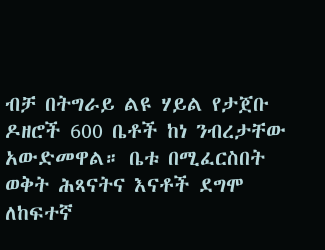ብቻ በትግራይ ልዩ ሃይል የታጀቡ ዶዘሮች 600 ቤቶች ከነ ንብረታቸው አውድመዋል። ቤቱ በሚፈርስበት ወቅት ሕጻናትና እናቶች ደግሞ ለከፍተኛ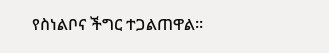የስነልቦና ችግር ተጋልጠዋል።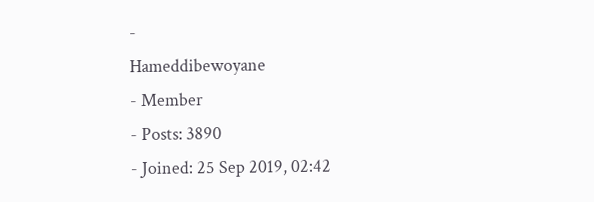-
Hameddibewoyane
- Member
- Posts: 3890
- Joined: 25 Sep 2019, 02:42